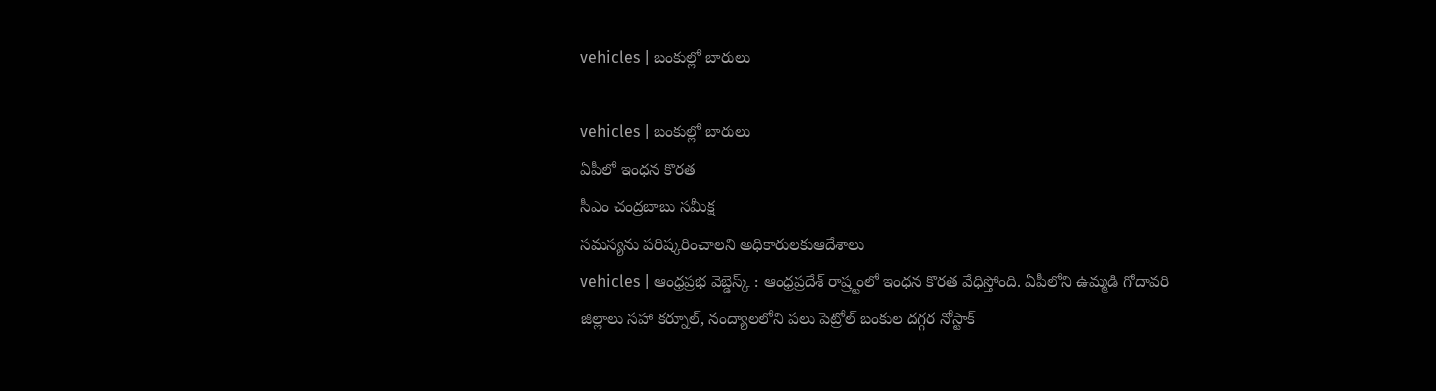vehicles | బంకుల్లో బారులు

vehicles | బంకుల్లో బారులు
ఏపీలో ఇంధన కొరత
సీఎం చంద్రబాబు సమీక్ష
సమస్యను పరిష్కరించాలని అధికారులకుఆదేశాలు
vehicles | ఆంధ్రప్రభ వెబ్డెస్క్ : ఆంధ్రప్రదేశ్ రాష్ర్టంలో ఇంధన కొరత వేధిస్తోంది. ఏపీలోని ఉమ్మడి గోదావరి జిల్లాలు సహా కర్నూల్, నంద్యాలలోని పలు పెట్రోల్ బంకుల దగ్గర నోస్టాక్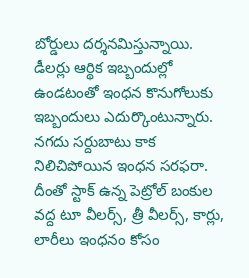బోర్డులు దర్శనమిస్తున్నాయి. డీలర్లు ఆర్థిక ఇబ్బందుల్లో ఉండటంతో ఇంధన కొనుగోలుకు ఇబ్బందులు ఎదుర్కొంటున్నారు. నగదు సర్దుబాటు కాక నిలిచిపోయిన ఇంధన సరఫరా. దీంతో స్టాక్ ఉన్న పెట్రోల్ బంకుల వద్ద టూ వీలర్స్, త్రీ వీలర్స్, కార్లు, లారీలు ఇంధనం కోసం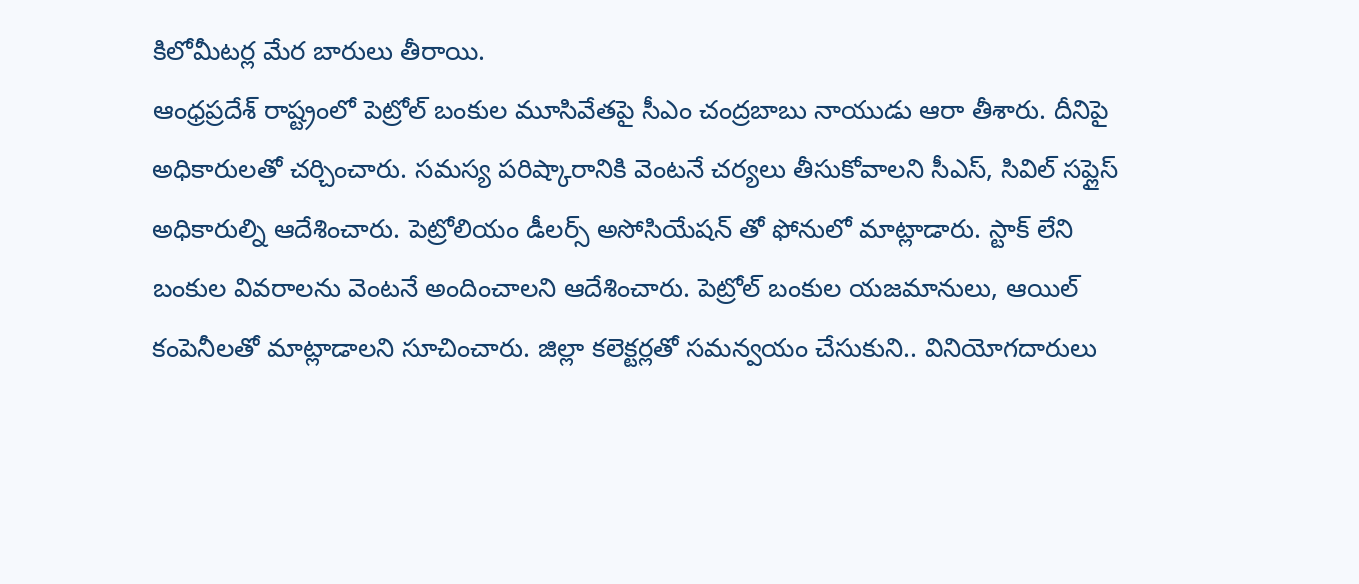కిలోమీటర్ల మేర బారులు తీరాయి.
ఆంధ్రప్రదేశ్ రాష్ట్రంలో పెట్రోల్ బంకుల మూసివేతపై సీఎం చంద్రబాబు నాయుడు ఆరా తీశారు. దీనిపై అధికారులతో చర్చించారు. సమస్య పరిష్కారానికి వెంటనే చర్యలు తీసుకోవాలని సీఎస్, సివిల్ సప్లైస్ అధికారుల్ని ఆదేశించారు. పెట్రోలియం డీలర్స్ అసోసియేషన్ తో ఫోనులో మాట్లాడారు. స్టాక్ లేని బంకుల వివరాలను వెంటనే అందించాలని ఆదేశించారు. పెట్రోల్ బంకుల యజమానులు, ఆయిల్ కంపెనీలతో మాట్లాడాలని సూచించారు. జిల్లా కలెక్టర్లతో సమన్వయం చేసుకుని.. వినియోగదారులు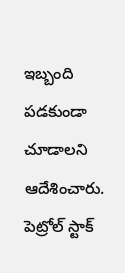ఇబ్బంది పడకుండా చూడాలని ఆదేశించారు. పెట్రోల్ స్టాక్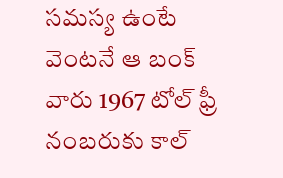సమస్య ఉంటే వెంటనే ఆ బంక్ వారు 1967 టోల్ ఫ్రీ నంబరుకు కాల్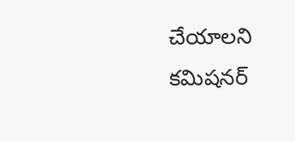చేయాలని కమిషనర్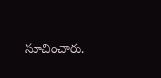సూచించారు.